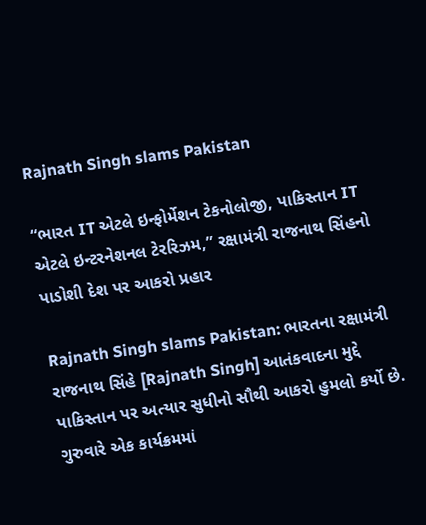Rajnath Singh slams Pakistan

“ભારત IT એટલે ઇન્ફોર્મેશન ટેકનોલોજી, પાકિસ્તાન IT એટલે ઇન્ટરનેશનલ ટેરરિઝમ,” રક્ષામંત્રી રાજનાથ સિંહનો પાડોશી દેશ પર આકરો પ્રહાર

Rajnath Singh slams Pakistan: ભારતના રક્ષામંત્રી રાજનાથ સિંહે [Rajnath Singh] આતંકવાદના મુદ્દે પાકિસ્તાન પર અત્યાર સુધીનો સૌથી આકરો હુમલો કર્યો છે. ગુરુવારે એક કાર્યક્રમમાં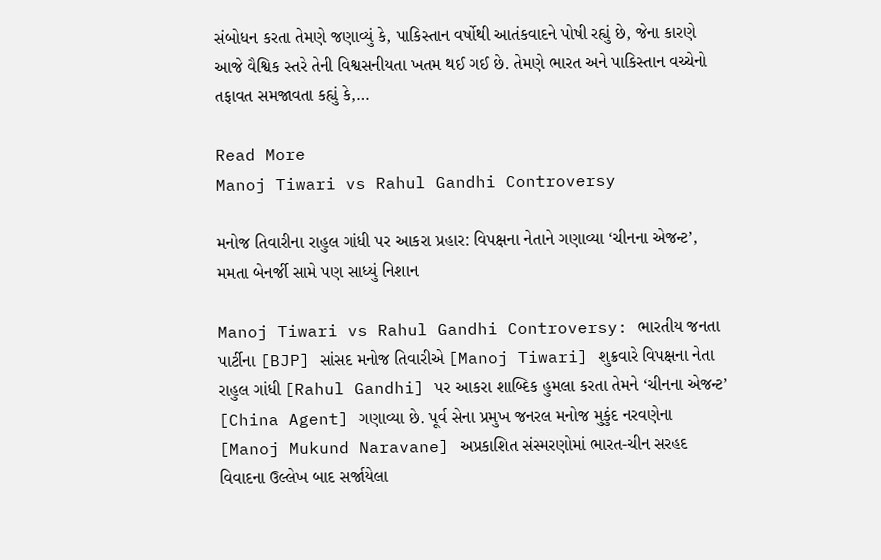સંબોધન કરતા તેમણે જણાવ્યું કે, પાકિસ્તાન વર્ષોથી આતંકવાદને પોષી રહ્યું છે, જેના કારણે આજે વૈશ્વિક સ્તરે તેની વિશ્વસનીયતા ખતમ થઈ ગઈ છે. તેમણે ભારત અને પાકિસ્તાન વચ્ચેનો તફાવત સમજાવતા કહ્યું કે,…

Read More
Manoj Tiwari vs Rahul Gandhi Controversy

મનોજ તિવારીના રાહુલ ગાંધી પર આકરા પ્રહાર: વિપક્ષના નેતાને ગણાવ્યા ‘ચીનના એજન્ટ’, મમતા બેનર્જી સામે પણ સાધ્યું નિશાન

Manoj Tiwari vs Rahul Gandhi Controversy: ભારતીય જનતા પાર્ટીના [BJP] સાંસદ મનોજ તિવારીએ [Manoj Tiwari] શુક્રવારે વિપક્ષના નેતા રાહુલ ગાંધી [Rahul Gandhi] પર આકરા શાબ્દિક હુમલા કરતા તેમને ‘ચીનના એજન્ટ’ [China Agent] ગણાવ્યા છે. પૂર્વ સેના પ્રમુખ જનરલ મનોજ મુકુંદ નરવણેના [Manoj Mukund Naravane] અપ્રકાશિત સંસ્મરણોમાં ભારત-ચીન સરહદ વિવાદના ઉલ્લેખ બાદ સર્જાયેલા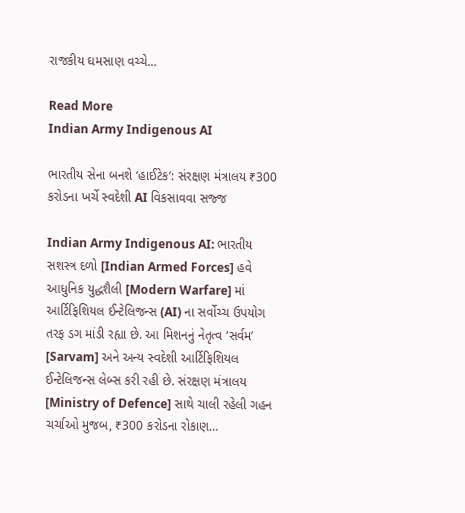રાજકીય ઘમસાણ વચ્ચે…

Read More
Indian Army Indigenous AI

ભારતીય સેના બનશે ‘હાઈટેક’: સંરક્ષણ મંત્રાલય ₹300 કરોડના ખર્ચે સ્વદેશી AI વિકસાવવા સજ્જ

Indian Army Indigenous AI: ભારતીય સશસ્ત્ર દળો [Indian Armed Forces] હવે આધુનિક યુદ્ધશૈલી [Modern Warfare] માં આર્ટિફિશિયલ ઈન્ટેલિજન્સ (AI) ના સર્વોચ્ચ ઉપયોગ તરફ ડગ માંડી રહ્યા છે. આ મિશનનું નેતૃત્વ ‘સર્વમ’ [Sarvam] અને અન્ય સ્વદેશી આર્ટિફિશિયલ ઈન્ટેલિજન્સ લેબ્સ કરી રહી છે. સંરક્ષણ મંત્રાલય [Ministry of Defence] સાથે ચાલી રહેલી ગહન ચર્ચાઓ મુજબ, ₹300 કરોડના રોકાણ…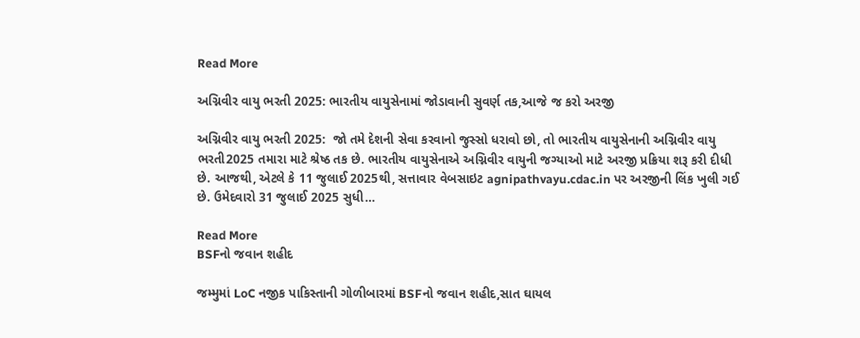Read More

અગ્નિવીર વાયુ ભરતી 2025: ભારતીય વાયુસેનામાં જોડાવાની સુવર્ણ તક,આજે જ કરો અરજી

અગ્નિવીર વાયુ ભરતી 2025:  જો તમે દેશની સેવા કરવાનો જુસ્સો ધરાવો છો, તો ભારતીય વાયુસેનાની અગ્નિવીર વાયુ ભરતી2025 તમારા માટે શ્રેષ્ઠ તક છે. ભારતીય વાયુસેનાએ અગ્નિવીર વાયુની જગ્યાઓ માટે અરજી પ્રક્રિયા શરૂ કરી દીધી છે. આજથી, એટલે કે 11 જુલાઈ 2025થી, સત્તાવાર વેબસાઇટ agnipathvayu.cdac.in પર અરજીની લિંક ખુલી ગઈ છે. ઉમેદવારો 31 જુલાઈ 2025 સુધી…

Read More
BSFનો જવાન શહીદ

જમ્મુમાં LoC નજીક પાકિસ્તાની ગોળીબારમાં BSFનો જવાન શહીદ,સાત ઘાયલ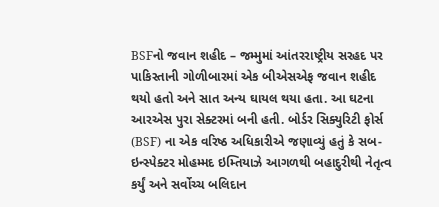BSFનો જવાન શહીદ – જમ્મુમાં આંતરરાષ્ટ્રીય સરહદ પર પાકિસ્તાની ગોળીબારમાં એક બીએસએફ જવાન શહીદ થયો હતો અને સાત અન્ય ઘાયલ થયા હતા. આ ઘટના આરએસ પુરા સેક્ટરમાં બની હતી. બોર્ડર સિક્યુરિટી ફોર્સ (BSF) ના એક વરિષ્ઠ અધિકારીએ જણાવ્યું હતું કે સબ-ઇન્સ્પેક્ટર મોહમ્મદ ઇમ્તિયાઝે આગળથી બહાદુરીથી નેતૃત્વ કર્યું અને સર્વોચ્ચ બલિદાન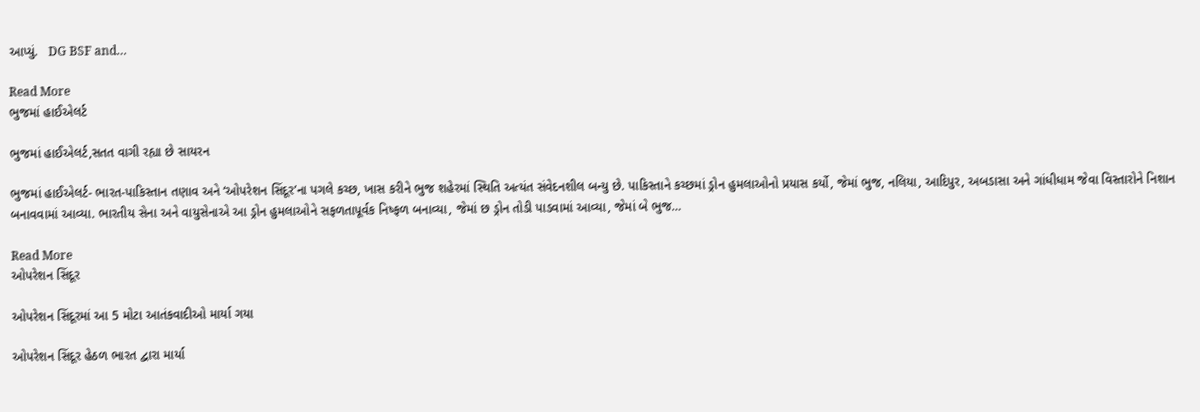આપ્યું.   DG BSF and…

Read More
ભુજમાં હાઈએલર્ટ

ભુજમાં હાઈએલર્ટ,સતત વાગી રહ્યા છે સાયરન

ભુજમાં હાઈએલર્ટ- ભારત-પાકિસ્તાન તણાવ અને ‘ઓપરેશન સિંદૂર’ના પગલે કચ્છ, ખાસ કરીને ભુજ શહેરમાં સ્થિતિ અત્યંત સંવેદનશીલ બન્યુ છે. પાકિસ્તાને કચ્છમાં ડ્રોન હુમલાઓનો પ્રયાસ કર્યો, જેમાં ભુજ, નલિયા, આદિપુર, અબડાસા અને ગાંધીધામ જેવા વિસ્તારોને નિશાન બનાવવામાં આવ્યા. ભારતીય સેના અને વાયુસેનાએ આ ડ્રોન હુમલાઓને સફળતાપૂર્વક નિષ્ફળ બનાવ્યા, જેમાં છ ડ્રોન તોડી પાડવામાં આવ્યા, જેમાં બે ભુજ…

Read More
ઓપરેશન સિંદૂર

ઓપરેશન સિંદૂરમાં આ 5 મોટા આતંકવાદીઓ માર્યા ગયા

ઓપરેશન સિંદૂર હેઠળ ભારત દ્વારા માર્યા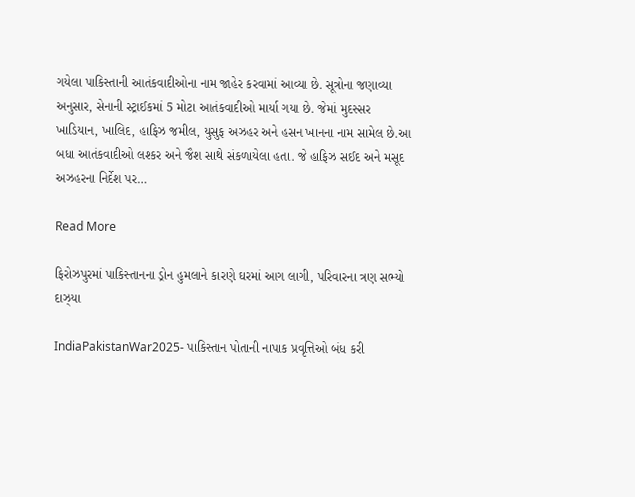ગયેલા પાકિસ્તાની આતંકવાદીઓના નામ જાહેર કરવામાં આવ્યા છે. સૂત્રોના જણાવ્યા અનુસાર, સેનાની સ્ટ્રાઈકમાં 5 મોટા આતંકવાદીઓ માર્યા ગયા છે. જેમાં મુદસ્સર ખાડિયાન, ખાલિદ, હાફિઝ જમીલ, યુસુફ અઝહર અને હસન ખાનના નામ સામેલ છે.આ બધા આતંકવાદીઓ લશ્કર અને જૈશ સાથે સંકળાયેલા હતા. જે હાફિઝ સઈદ અને મસૂદ અઝહરના નિર્દેશ પર…

Read More

ફિરોઝપુરમાં પાકિસ્તાનના ડ્રોન હુમલાને કારણે ઘરમાં આગ લાગી, પરિવારના ત્રણ સભ્યો દાઝ્યા

IndiaPakistanWar2025- પાકિસ્તાન પોતાની નાપાક પ્રવૃત્તિઓ બંધ કરી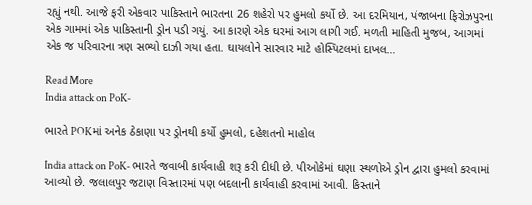રહ્યું નથી. આજે ફરી એકવાર પાકિસ્તાને ભારતના 26 શહેરો પર હુમલો કર્યો છે. આ દરમિયાન, પંજાબના ફિરોઝપુરના એક ગામમાં એક પાકિસ્તાની ડ્રોન પડી ગયું. આ કારણે એક ઘરમાં આગ લાગી ગઈ. મળતી માહિતી મુજબ, આગમાં એક જ પરિવારના ત્રણ સભ્યો દાઝી ગયા હતા. ઘાયલોને સારવાર માટે હોસ્પિટલમાં દાખલ…

Read More
India attack on PoK-

ભારતે POKમાં અનેક ઠેકાણા પર ડ્રોનથી કર્યો હુમલો, દહેશતનો માહોલ

India attack on PoK- ભારતે જવાબી કાર્યવાહી શરૂ કરી દીધી છે. પીઓકેમાં ઘણા સ્થળોએ ડ્રોન દ્વારા હુમલો કરવામાં આવ્યો છે. જલાલપુર જટાણ વિસ્તારમાં પણ બદલાની કાર્યવાહી કરવામાં આવી. કિસ્તાને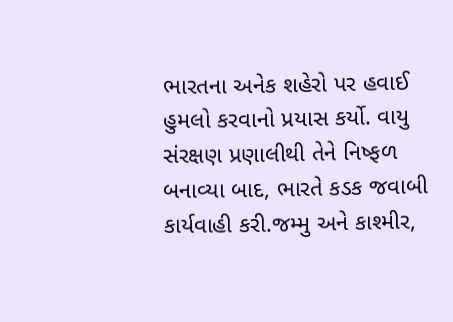ભારતના અનેક શહેરો પર હવાઈ હુમલો કરવાનો પ્રયાસ કર્યો. વાયુ સંરક્ષણ પ્રણાલીથી તેને નિષ્ફળ બનાવ્યા બાદ, ભારતે કડક જવાબી કાર્યવાહી કરી.જમ્મુ અને કાશ્મીર,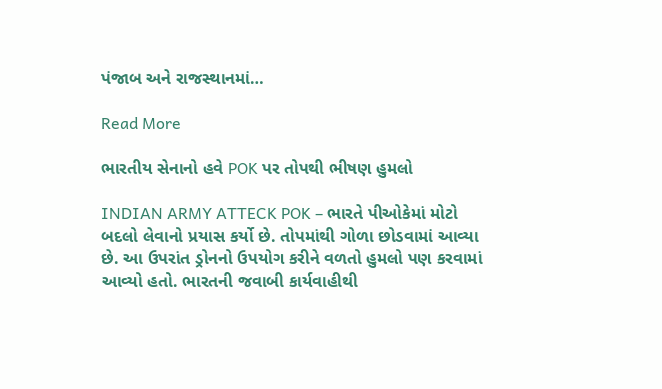પંજાબ અને રાજસ્થાનમાં…

Read More

ભારતીય સેનાનો હવે POK પર તોપથી ભીષણ હુમલો

INDIAN ARMY ATTECK POK – ભારતે પીઓકેમાં મોટો બદલો લેવાનો પ્રયાસ કર્યો છે. તોપમાંથી ગોળા છોડવામાં આવ્યા છે. આ ઉપરાંત ડ્રોનનો ઉપયોગ કરીને વળતો હુમલો પણ કરવામાં આવ્યો હતો. ભારતની જવાબી કાર્યવાહીથી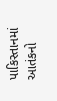પાકિસ્તાનમાં આતંકનો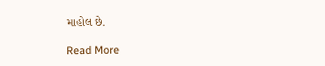માહોલ છે.

Read More